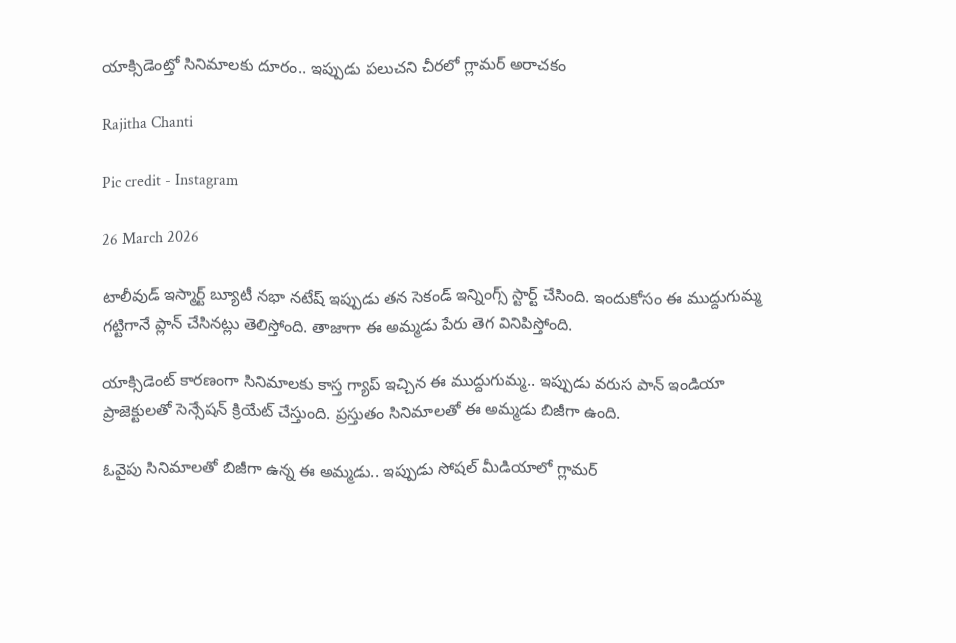యాక్సిడెంట్తో సినిమాలకు దూరం.. ఇప్పుడు పలుచని చీరలో గ్లామర్ అరాచకం

Rajitha Chanti

Pic credit - Instagram

26 March 2026

టాలీవుడ్ ఇస్మార్ట్ బ్యూటీ నభా నటేష్ ఇప్పుడు తన సెకండ్ ఇన్నింగ్స్ స్టార్ట్ చేసింది. ఇందుకోసం ఈ ముద్దుగుమ్మ గట్టిగానే ప్లాన్ చేసినట్లు తెలిస్తోంది. తాజాగా ఈ అమ్మడు పేరు తెగ వినిపిస్తోంది.

యాక్సిడెంట్ కారణంగా సినిమాలకు కాస్త గ్యాప్ ఇచ్చిన ఈ ముద్దుగుమ్మ.. ఇప్పుడు వరుస పాన్ ఇండియా ప్రాజెక్టులతో సెన్సేషన్ క్రియేట్ చేస్తుంది. ప్రస్తుతం సినిమాలతో ఈ అమ్మడు బిజీగా ఉంది.

ఓవైపు సినిమాలతో బిజీగా ఉన్న ఈ అమ్మడు.. ఇప్పుడు సోషల్ మీడియాలో గ్లామర్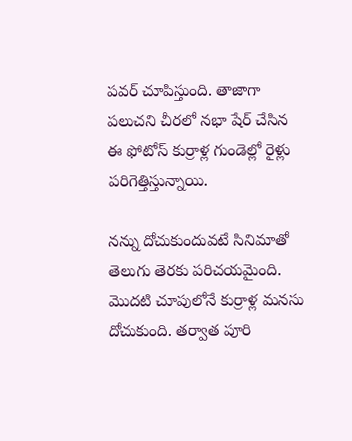పవర్ చూపిస్తుంది. తాజాగా పలుచని చీరలో నభా షేర్ చేసిన ఈ ఫోటోస్ కుర్రాళ్ల గుండెల్లో రైళ్లు పరిగెత్తిస్తున్నాయి.

నన్ను దోచుకుందువటే సినిమాతో తెలుగు తెరకు పరిచయమైంది. మొదటి చూపులోనే కుర్రాళ్ల మనసు దోచుకుంది. తర్వాత పూరి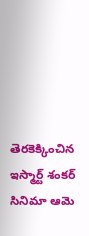తెరకెక్కించిన ఇస్మార్ట్ శంకర్ సినిమా ఆమె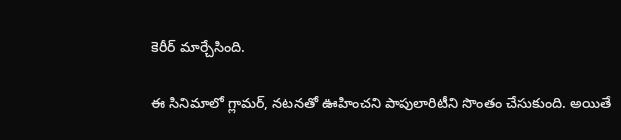కెరీర్ మార్చేసింది.

ఈ సినిమాలో గ్లామర్, నటనతో ఊహించని పాపులారిటీని సొంతం చేసుకుంది. అయితే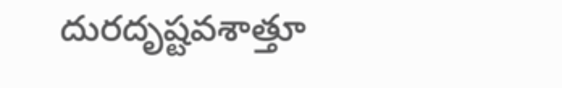దురదృష్టవశాత్తూ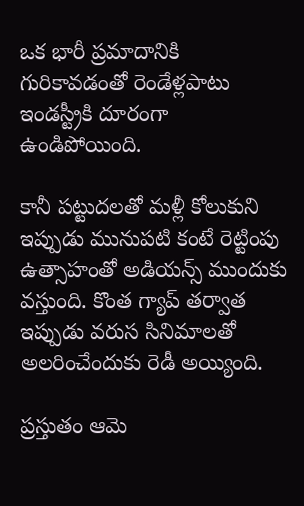ఒక భారీ ప్రమాదానికి గురికావడంతో రెండేళ్లపాటు ఇండస్ట్రీకి దూరంగా ఉండిపోయింది.

కానీ పట్టుదలతో మళ్లీ కోలుకుని ఇప్పుడు మునుపటి కంటే రెట్టింపు ఉత్సాహంతో అడియన్స్ ముందుకు వస్తుంది. కొంత గ్యాప్ తర్వాత ఇప్పుడు వరుస సినిమాలతో అలరించేందుకు రెడీ అయ్యింది.

ప్రస్తుతం ఆమె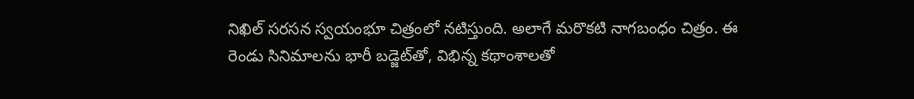నిఖిల్ సరసన స్వయంభూ చిత్రంలో నటిస్తుంది. అలాగే మరొకటి నాగబంధం చిత్రం. ఈ రెండు సినిమాలను భారీ బడ్జెట్‌తో, విభిన్న కథాంశాలతో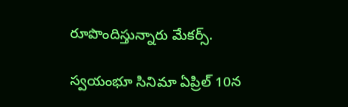రూపొందిస్తున్నారు మేకర్స్.

స్వయంభూ సినిమా ఏప్రిల్ 10న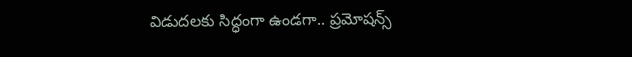విడుదలకు సిద్ధంగా ఉండగా.. ప్రమోషన్స్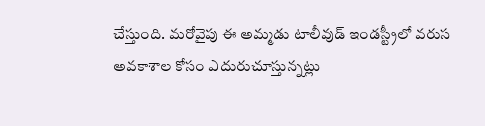చేస్తుంది. మరోవైపు ఈ అమ్మడు టాలీవుడ్ ఇండస్ట్రీలో వరుస అవకాశాల కోసం ఎదురుచూస్తున్నట్లు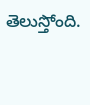తెలుస్తోంది.